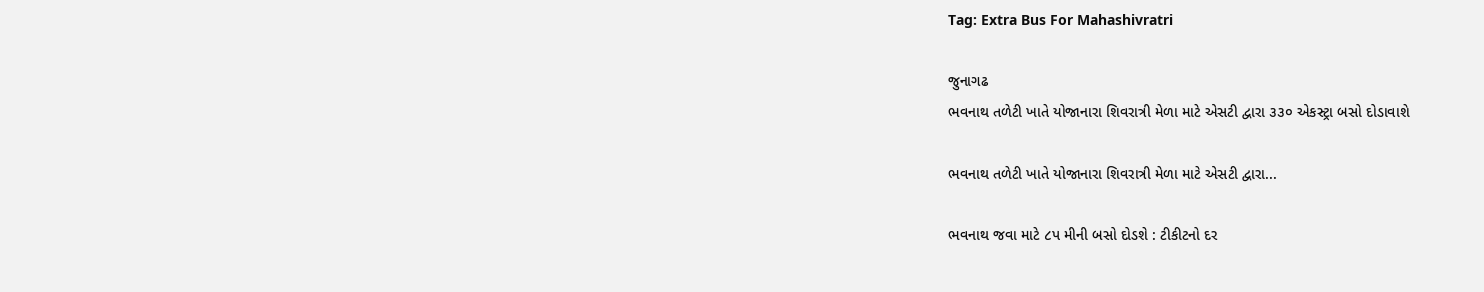Tag: Extra Bus For Mahashivratri

જુનાગઢ
ભવનાથ તળેટી ખાતે યોજાનારા શિવરાત્રી મેળા માટે એસટી દ્વારા ૩૩૦ એકસ્ટ્રા બસો દોડાવાશે

ભવનાથ તળેટી ખાતે યોજાનારા શિવરાત્રી મેળા માટે એસટી દ્વારા...

ભવનાથ જવા માટે ૮પ મીની બસો દોડશે : ટીકીટનો દર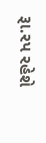રૂા.રપ રહેશે